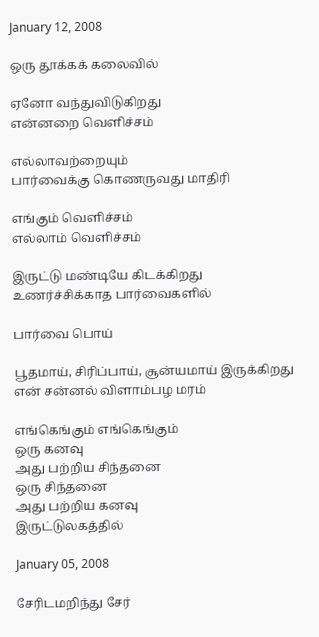January 12, 2008

ஒரு தூக்கக் கலைவில்

ஏனோ வந்துவிடுகிறது
என்னறை வெளிச்சம்

எல்லாவற்றையும்
பார்வைக்கு கொணருவது மாதிரி

எங்கும் வெளிச்சம்
எல்லாம் வெளிச்சம்

இருட்டு மண்டியே கிடக்கிறது
உணர்ச்சிக்காத பார்வைகளில்

பார்வை பொய்

பூதமாய், சிரிப்பாய், சூன்யமாய் இருக்கிறது
என் சன்னல் விளாம்பழ மரம்

எங்கெங்கும் எங்கெங்கும்
ஒரு கனவு
அது பற்றிய சிந்தனை
ஒரு சிந்தனை
அது பற்றிய கனவு
இருட்டுலகத்தில்

January 05, 2008

சேரிடமறிந்து சேர்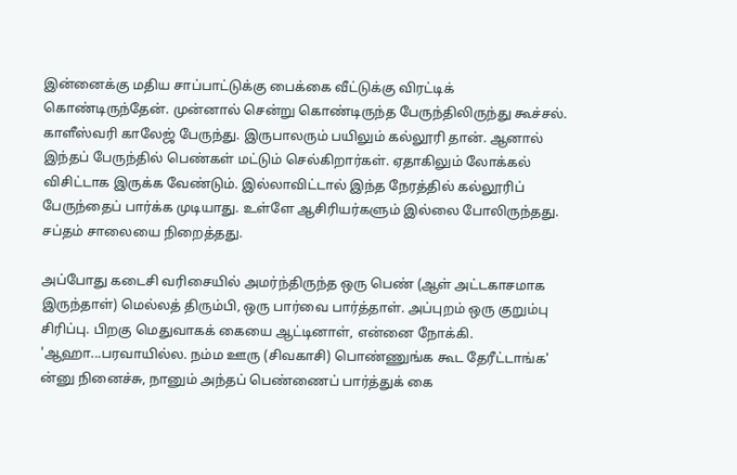இன்னைக்கு மதிய சாப்பாட்டுக்கு பைக்கை வீட்டுக்கு விரட்டிக் கொண்டிருந்தேன். முன்னால் சென்று கொண்டிருந்த பேருந்திலிருந்து கூச்சல். காளீஸ்வரி காலேஜ் பேருந்து. இருபாலரும் பயிலும் கல்லூரி தான். ஆனால் இந்தப் பேருந்தில் பெண்கள் மட்டும் செல்கிறார்கள். ஏதாகிலும் லோக்கல் விசிட்டாக இருக்க வேண்டும். இல்லாவிட்டால் இந்த நேரத்தில் கல்லூரிப் பேருந்தைப் பார்க்க முடியாது. உள்ளே ஆசிரியர்களும் இல்லை போலிருந்தது. சப்தம் சாலையை நிறைத்தது.

அப்போது கடைசி வரிசையில் அமர்ந்திருந்த ஒரு பெண் (ஆள் அட்டகாசமாக இருந்தாள்) மெல்லத் திரும்பி, ஒரு பார்வை பார்த்தாள். அப்புறம் ஒரு குறும்பு சிரிப்பு. பிறகு மெதுவாகக் கையை ஆட்டினாள், என்னை நோக்கி. 'ஆஹா...பரவாயில்ல. நம்ம ஊரு (சிவகாசி) பொண்ணுங்க கூட தேரீட்டாங்க' ன்னு நினைச்சு, நானும் அந்தப் பெண்ணைப் பார்த்துக் கை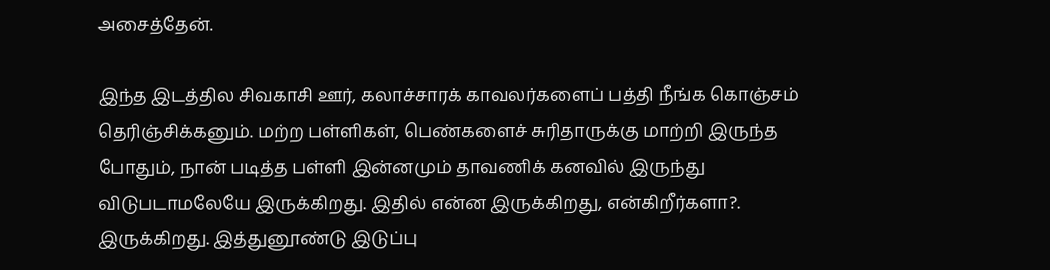அசைத்தேன்.

இந்த இடத்தில சிவகாசி ஊர், கலாச்சாரக் காவலர்களைப் பத்தி நீங்க கொஞ்சம் தெரிஞ்சிக்கனும். மற்ற பள்ளிகள், பெண்களைச் சுரிதாருக்கு மாற்றி இருந்த போதும், நான் படித்த பள்ளி இன்னமும் தாவணிக் கனவில் இருந்து விடுபடாமலேயே இருக்கிறது. இதில் என்ன இருக்கிறது, என்கிறீர்களா?. இருக்கிறது. இத்துனூண்டு இடுப்பு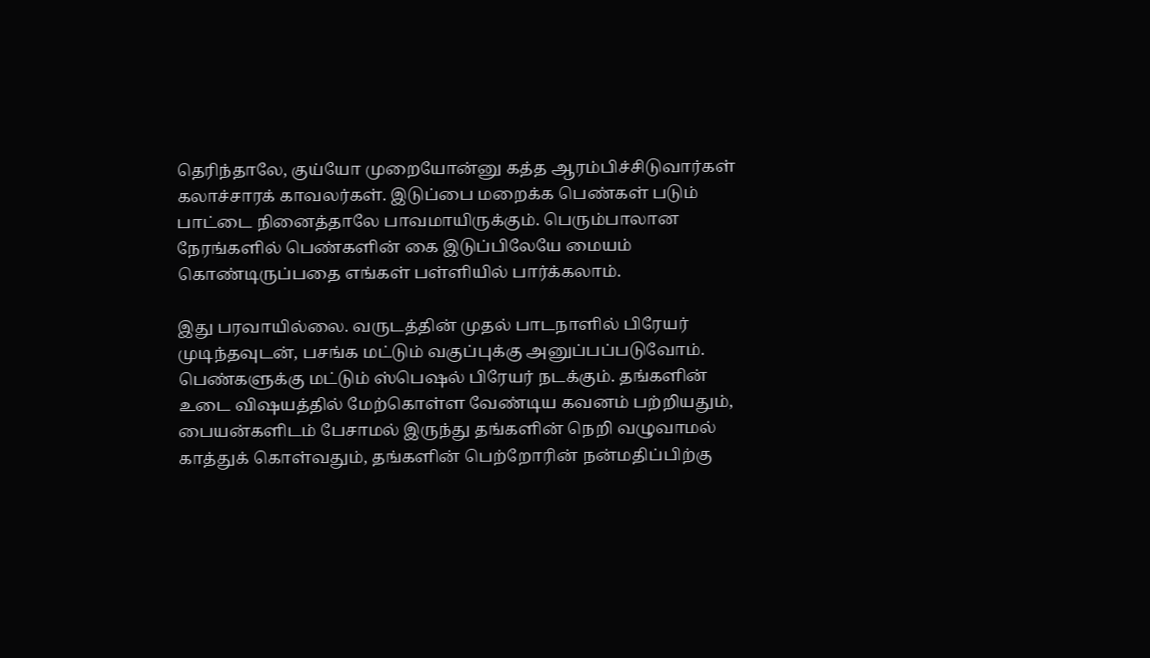தெரிந்தாலே, குய்யோ முறையோன்னு கத்த ஆரம்பிச்சிடுவார்கள் கலாச்சாரக் காவலர்கள். இடுப்பை மறைக்க பெண்கள் படும் பாட்டை நினைத்தாலே பாவமாயிருக்கும். பெரும்பாலான நேரங்களில் பெண்களின் கை இடுப்பிலேயே மையம் கொண்டிருப்பதை எங்கள் பள்ளியில் பார்க்கலாம்.

இது பரவாயில்லை. வருடத்தின் முதல் பாடநாளில் பிரேயர் முடிந்தவுடன், பசங்க மட்டும் வகுப்புக்கு அனுப்பப்படுவோம். பெண்களுக்கு மட்டும் ஸ்பெஷல் பிரேயர் நடக்கும். தங்களின் உடை விஷயத்தில் மேற்கொள்ள வேண்டிய கவனம் பற்றியதும், பையன்களிடம் பேசாமல் இருந்து தங்களின் நெறி வழுவாமல் காத்துக் கொள்வதும், தங்களின் பெற்றோரின் நன்மதிப்பிற்கு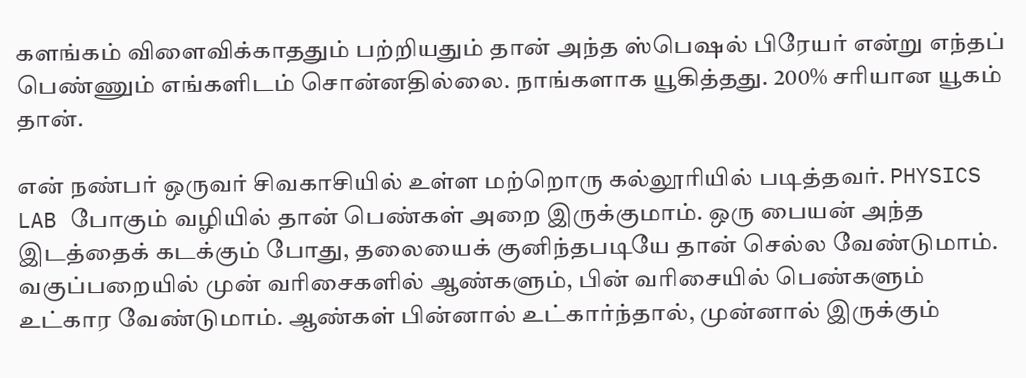களங்கம் விளைவிக்காததும் பற்றியதும் தான் அந்த ஸ்பெஷல் பிரேயர் என்று எந்தப் பெண்ணும் எங்களிடம் சொன்னதில்லை. நாங்களாக யூகித்தது. 200% சரியான யூகம் தான்.

என் நண்பர் ஒருவர் சிவகாசியில் உள்ள மற்றொரு கல்லூரியில் படித்தவர். PHYSICS LAB போகும் வழியில் தான் பெண்கள் அறை இருக்குமாம். ஒரு பையன் அந்த இடத்தைக் கடக்கும் போது, தலையைக் குனிந்தபடியே தான் செல்ல வேண்டுமாம்.
வகுப்பறையில் முன் வரிசைகளில் ஆண்களும், பின் வரிசையில் பெண்களும் உட்கார வேண்டுமாம். ஆண்கள் பின்னால் உட்கார்ந்தால், முன்னால் இருக்கும்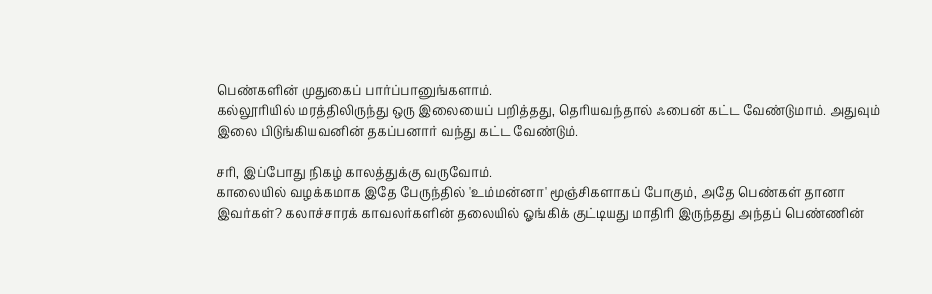பெண்களின் முதுகைப் பார்ப்பானுங்களாம்.
கல்லூரியில் மரத்திலிருந்து ஒரு இலையைப் பறித்தது, தெரியவந்தால் ஃபைன் கட்ட வேண்டுமாம். அதுவும் இலை பிடுங்கியவனின் தகப்பனார் வந்து கட்ட வேண்டும்.

சரி, இப்போது நிகழ் காலத்துக்கு வருவோம்.
காலையில் வழக்கமாக இதே பேருந்தில் 'உம்மன்னா' மூஞ்சிகளாகப் போகும், அதே பெண்கள் தானா இவர்கள்? கலாச்சாரக் காவலர்களின் தலையில் ஓங்கிக் குட்டியது மாதிரி இருந்தது அந்தப் பெண்ணின்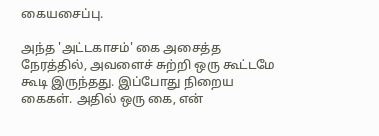கையசைப்பு.

அந்த 'அட்டகாசம்' கை அசைத்த நேரத்தில், அவளைச் சுற்றி ஒரு கூட்டமே கூடி இருந்தது. இப்போது நிறைய கைகள். அதில் ஒரு கை, என்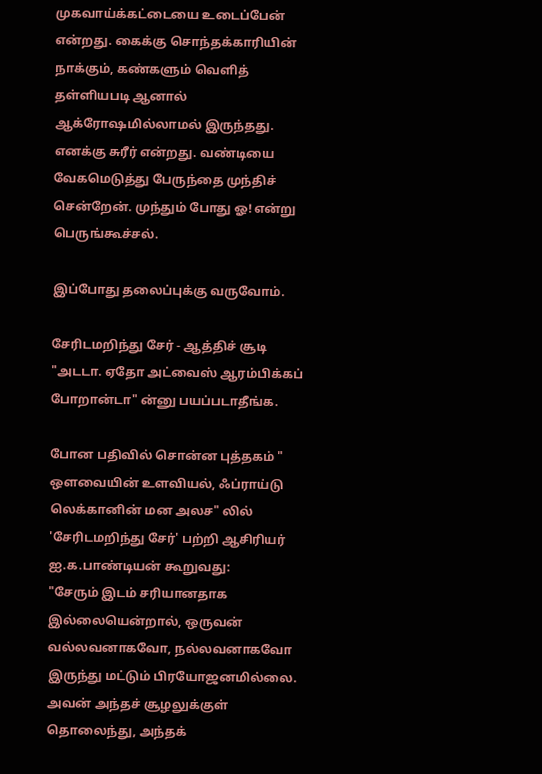முகவாய்க்கட்டையை உடைப்பேன் என்றது. கைக்கு சொந்தக்காரியின் நாக்கும், கண்களும் வெளித் தள்ளியபடி ஆனால் ஆக்ரோஷமில்லாமல் இருந்தது. எனக்கு சுரீர் என்றது. வண்டியை வேகமெடுத்து பேருந்தை முந்திச் சென்றேன். முந்தும் போது ஓ! என்று பெருங்கூச்சல்.

இப்போது தலைப்புக்கு வருவோம்.

சேரிடமறிந்து சேர் - ஆத்திச் சூடி
"அடடா. ஏதோ அட்வைஸ் ஆரம்பிக்கப் போறான்டா" ன்னு பயப்படாதீங்க.

போன பதிவில் சொன்ன புத்தகம் "
ஒளவையின் உளவியல், ஃப்ராய்டு லெக்கானின் மன அலச" லில் 'சேரிடமறிந்து சேர்' பற்றி ஆசிரியர் ஐ.க.பாண்டியன் கூறுவது:
"சேரும் இடம் சரியானதாக இல்லையென்றால், ஒருவன் வல்லவனாகவோ, நல்லவனாகவோ இருந்து மட்டும் பிரயோஜனமில்லை. அவன் அந்தச் சூழலுக்குள் தொலைந்து, அந்தக்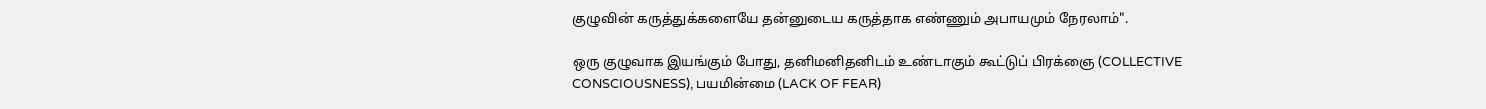குழுவின் கருத்துக்களையே தன்னுடைய கருத்தாக எண்ணும் அபாயமும் நேரலாம்".

ஒரு குழுவாக இயங்கும் போது, தனிமனிதனிடம் உண்டாகும் கூட்டுப் பிரக்ஞை (COLLECTIVE CONSCIOUSNESS), பயமின்மை (LACK OF FEAR)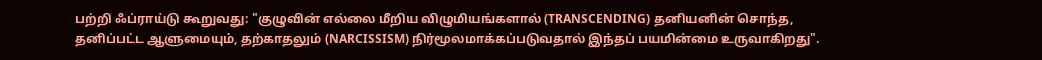பற்றி ஃப்ராய்டு கூறுவது: "குழுவின் எல்லை மீறிய விழுமியங்களால் (TRANSCENDING) தனியனின் சொந்த, தனிப்பட்ட ஆளுமையும், தற்காதலும் (NARCISSISM) நிர்மூலமாக்கப்படுவதால் இந்தப் பயமின்மை உருவாகிறது".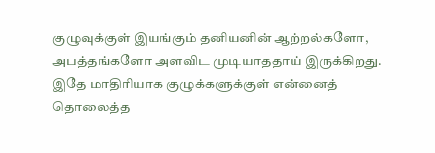குழுவுக்குள் இயங்கும் தனியனின் ஆற்றல்களோ, அபத்தங்களோ அளவிட முடியாததாய் இருக்கிறது. இதே மாதிரியாக குழுக்களுக்குள் என்னைத் தொலைத்த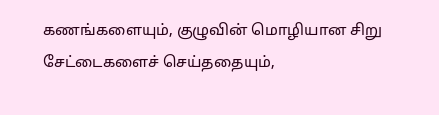கணங்களையும், குழுவின் மொழியான சிறு சேட்டைகளைச் செய்ததையும்,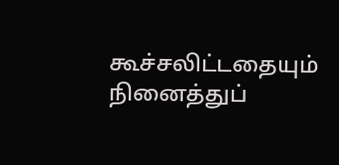கூச்சலிட்டதையும் நினைத்துப்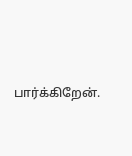பார்க்கிறேன்.